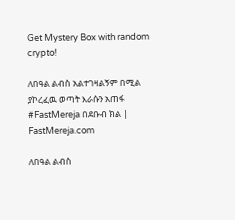Get Mystery Box with random crypto!

ለበዓል ልብስ አልተገዛልኝም በሚል ያኮረፈዉ ወጣት እራሱን አጠፋ #FastMereja በደቡብ ክል | FastMereja.com

ለበዓል ልብስ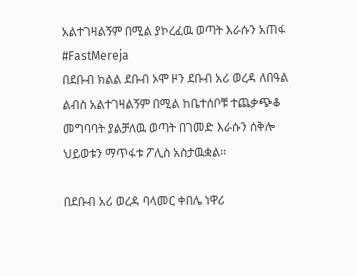አልተገዛልኝም በሚል ያኮረፈዉ ወጣት እራሱን አጠፋ
#FastMereja
በደቡብ ክልል ደቡብ ኦሞ ዞን ደቡብ አሪ ወረዳ ለበዓል ልብስ አልተገዛልኝም በሚል ከቤተሰቦቹ ተጨቃጭቆ መግባባት ያልቻለዉ ወጣት በገመድ እራሱን ሰቅሎ ህይወቱን ማጥፋቱ ፖሊስ አስታዉቋል።

በደቡብ አሪ ወረዳ ባላመር ቀበሌ ነዋሪ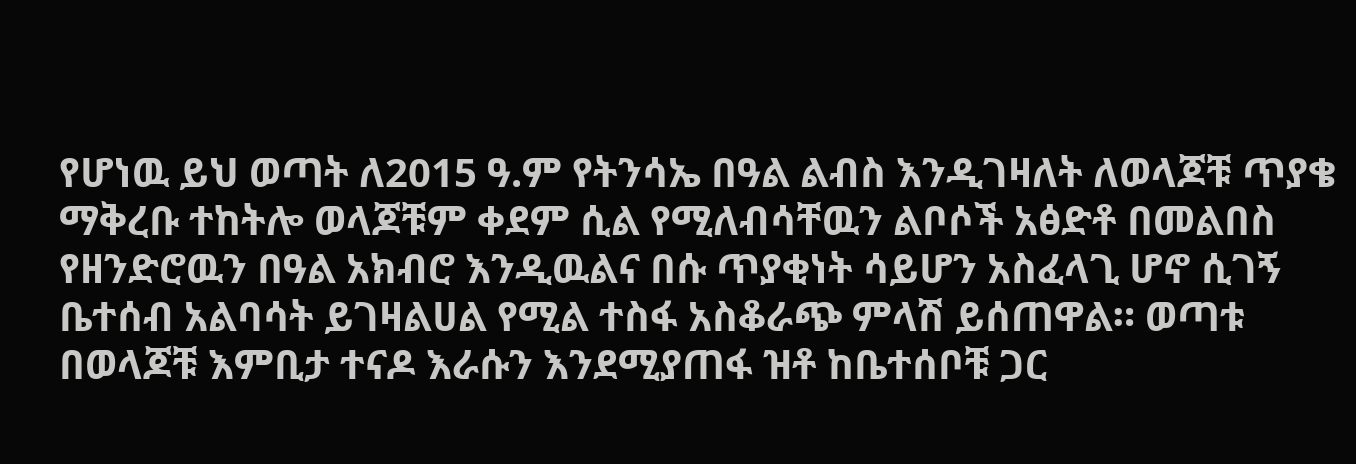የሆነዉ ይህ ወጣት ለ2015 ዓ.ም የትንሳኤ በዓል ልብስ እንዲገዛለት ለወላጆቹ ጥያቄ ማቅረቡ ተከትሎ ወላጆቹም ቀደም ሲል የሚለብሳቸዉን ልቦሶች አፅድቶ በመልበስ የዘንድሮዉን በዓል አክብሮ እንዲዉልና በሱ ጥያቂነት ሳይሆን አስፈላጊ ሆኖ ሲገኝ ቤተሰብ አልባሳት ይገዛልሀል የሚል ተስፋ አስቆራጭ ምላሽ ይሰጠዋል። ወጣቱ በወላጆቹ እምቢታ ተናዶ እራሱን እንደሚያጠፋ ዝቶ ከቤተሰቦቹ ጋር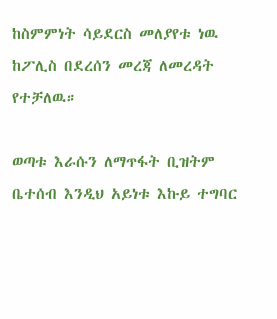ከስምምነት ሳይደርስ መለያየቱ ነዉ ከፖሊስ በደረሰን መረጃ ለመረዳት የተቻለዉ።

ወጣቱ እራሱን ለማጥፋት ቢዝትም ቤተሰብ እንዲህ አይነቱ እኩይ ተግባር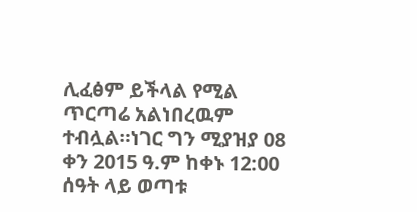ሊፈፅም ይችላል የሚል ጥርጣሬ አልነበረዉም ተብሏል።ነገር ግን ሚያዝያ 08 ቀን 2015 ዓ.ም ከቀኑ 12:00 ሰዓት ላይ ወጣቱ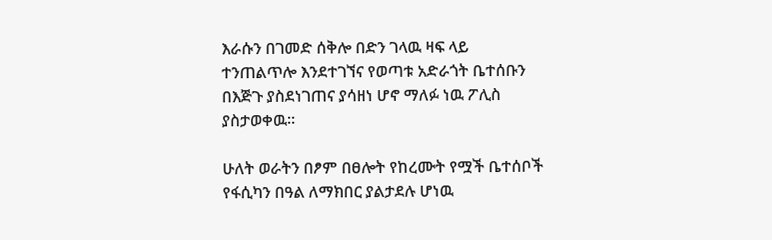እራሱን በገመድ ሰቅሎ በድን ገላዉ ዛፍ ላይ ተንጠልጥሎ እንደተገኘና የወጣቱ አድራጎት ቤተሰቡን በእጅጉ ያስደነገጠና ያሳዘነ ሆኖ ማለፉ ነዉ ፖሊስ ያስታወቀዉ።

ሁለት ወራትን በፆም በፀሎት የከረሙት የሟች ቤተሰቦች የፋሲካን በዓል ለማክበር ያልታደሉ ሆነዉ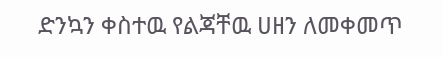ድንኳን ቀስተዉ የልጃቸዉ ሀዘን ለመቀመጥ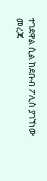ተገደዋል ሲል ከደቡብ ፖሊስ ያገኘነው መረጃ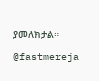ያመለክታል።

@fastmereja